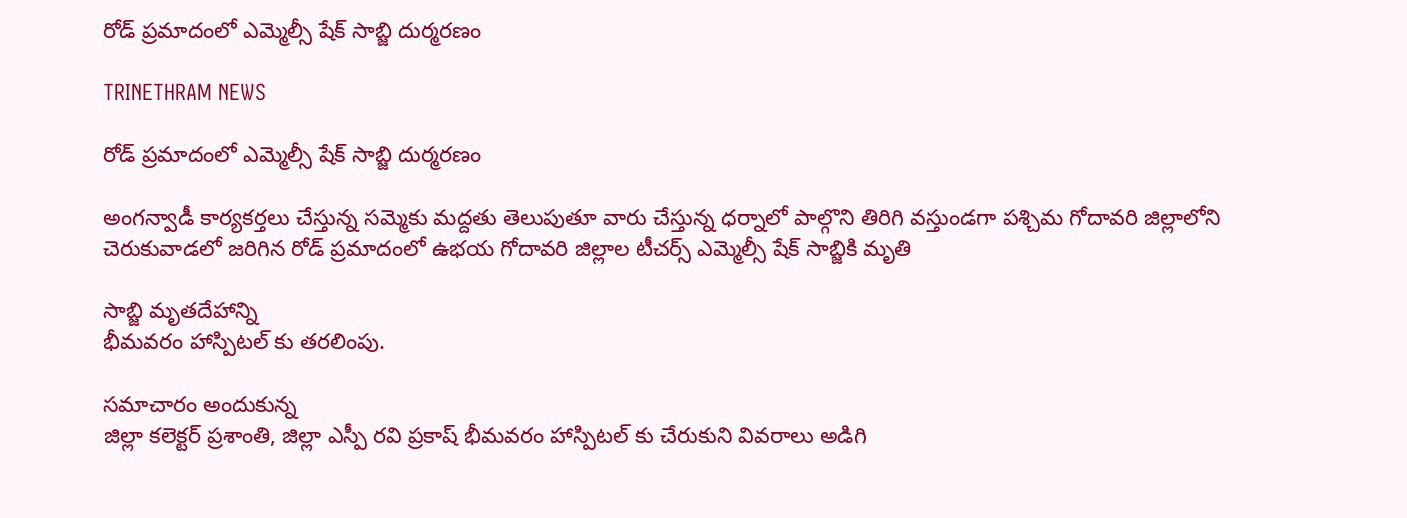రోడ్ ప్రమాదంలో ఎమ్మెల్సీ షేక్ సాబ్జి దుర్మరణం

TRINETHRAM NEWS

రోడ్ ప్రమాదంలో ఎమ్మెల్సీ షేక్ సాబ్జి దుర్మరణం

అంగన్వాడీ కార్యకర్తలు చేస్తున్న సమ్మెకు మద్దతు తెలుపుతూ వారు చేస్తున్న ధర్నాలో పాల్గొని తిరిగి వస్తుండగా పశ్చిమ గోదావరి జిల్లాలోని చెరుకువాడలో జరిగిన రోడ్ ప్రమాదంలో ఉభయ గోదావరి జిల్లాల టీచర్స్ ఎమ్మెల్సీ షేక్ సాబ్జికి మృతి

సాబ్జి మృతదేహాన్ని
భీమవరం హాస్పిటల్ కు తరలింపు.

సమాచారం అందుకున్న
జిల్లా కలెక్టర్ ప్రశాంతి, జిల్లా ఎస్పీ రవి ప్రకాష్ భీమవరం హాస్పిటల్ కు చేరుకుని వివరాలు అడిగి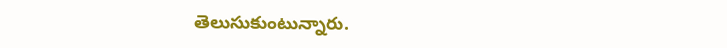తెలుసుకుంటున్నారు.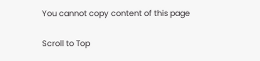You cannot copy content of this page

Scroll to Top